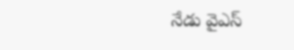నేడు వైఎస్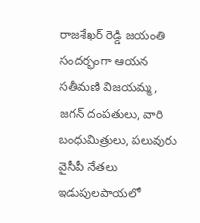రాజశేఖర్ రెడ్డి జయంతి సందర్భంగా ఆయన సతీమణి విజయమ్మ, జగన్ దంపతులు, వారి బంధుమిత్రులు, పలువురు వైసీపీ నేతలు ఇడుపులపాయలో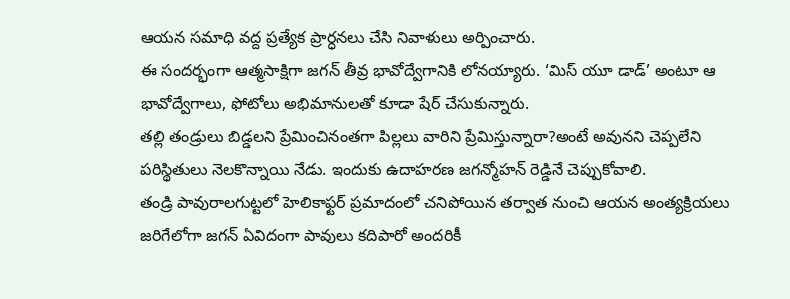ఆయన సమాధి వద్ద ప్రత్యేక ప్రార్ధనలు చేసి నివాళులు అర్పించారు.
ఈ సందర్భంగా ఆత్మసాక్షిగా జగన్ తీవ్ర భావోద్వేగానికి లోనయ్యారు. ‘మిస్ యూ డాడ్’ అంటూ ఆ భావోద్వేగాలు, ఫోటోలు అభిమానులతో కూడా షేర్ చేసుకున్నారు.
తల్లి తండ్రులు బిడ్డలని ప్రేమించినంతగా పిల్లలు వారిని ప్రేమిస్తున్నారా?అంటే అవునని చెప్పలేని పరిస్థితులు నెలకొన్నాయి నేడు. ఇందుకు ఉదాహరణ జగన్మోహన్ రెడ్డినే చెప్పుకోవాలి.
తండ్రి పావురాలగుట్టలో హెలికాఫ్టర్ ప్రమాదంలో చనిపోయిన తర్వాత నుంచి ఆయన అంత్యక్రియలు జరిగేలోగా జగన్ ఏవిదంగా పావులు కదిపారో అందరికీ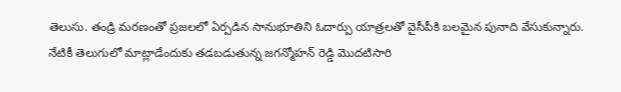తెలుసు. తండ్రి మరణంతో ప్రజలలో ఏర్పడిన సానుభూతిని ఓదార్పు యాత్రలతో వైసీపీకి బలమైన పునాది వేసుకున్నారు.
నేటికీ తెలుగులో మాట్లాడేందుకు తడబడుతున్న జగన్మోహన్ రెడ్డి మొదటిసారి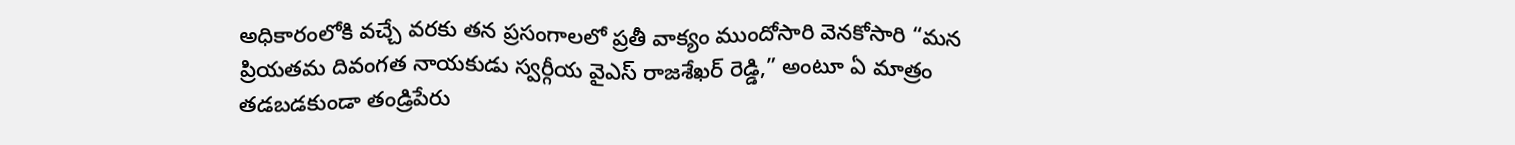అధికారంలోకి వచ్చే వరకు తన ప్రసంగాలలో ప్రతీ వాక్యం ముందోసారి వెనకోసారి “మన ప్రియతమ దివంగత నాయకుడు స్వర్గీయ వైఎస్ రాజశేఖర్ రెడ్డి,” అంటూ ఏ మాత్రం తడబడకుండా తండ్రిపేరు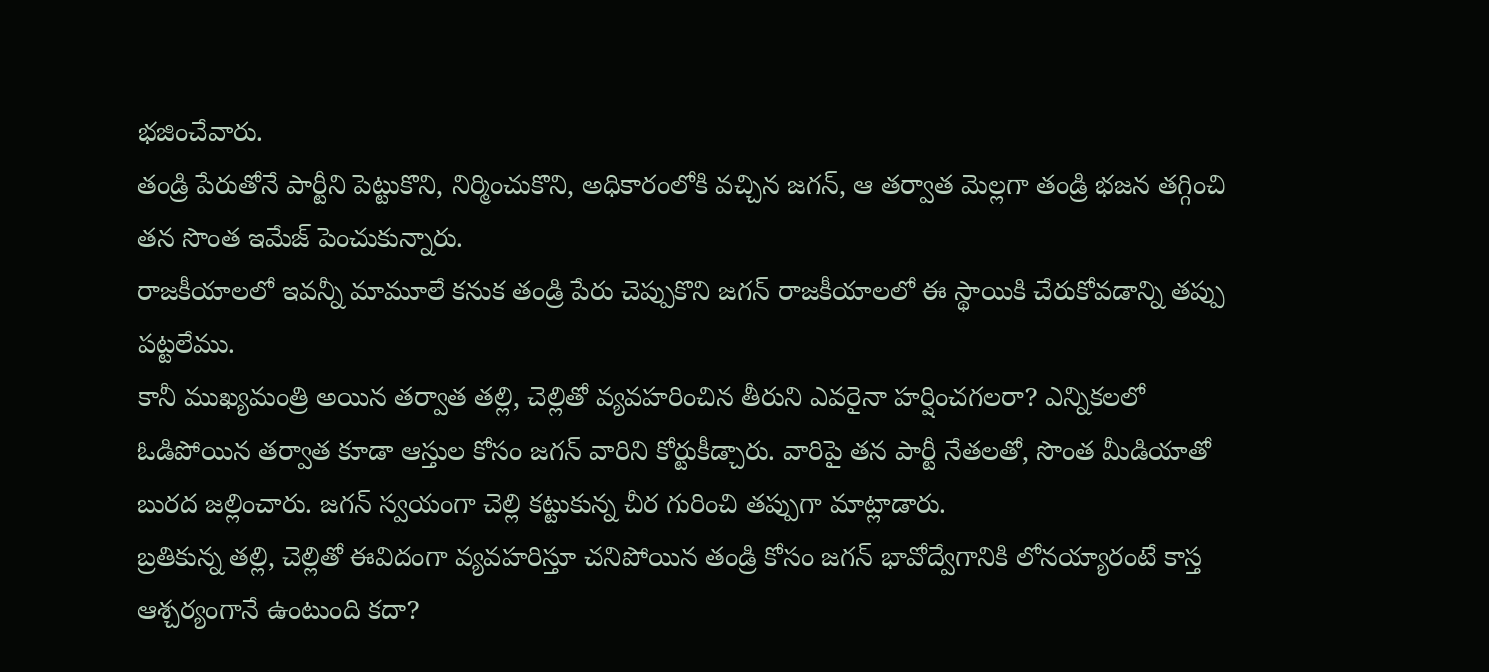భజించేవారు.
తండ్రి పేరుతోనే పార్టీని పెట్టుకొని, నిర్మించుకొని, అధికారంలోకి వచ్చిన జగన్, ఆ తర్వాత మెల్లగా తండ్రి భజన తగ్గించి తన సొంత ఇమేజ్ పెంచుకున్నారు.
రాజకీయాలలో ఇవన్నీ మామూలే కనుక తండ్రి పేరు చెప్పుకొని జగన్ రాజకీయాలలో ఈ స్థాయికి చేరుకోవడాన్ని తప్పు పట్టలేము.
కానీ ముఖ్యమంత్రి అయిన తర్వాత తల్లి, చెల్లితో వ్యవహరించిన తీరుని ఎవరైనా హర్షించగలరా? ఎన్నికలలో ఓడిపోయిన తర్వాత కూడా ఆస్తుల కోసం జగన్ వారిని కోర్టుకీడ్చారు. వారిపై తన పార్టీ నేతలతో, సొంత మీడియాతో బురద జల్లించారు. జగన్ స్వయంగా చెల్లి కట్టుకున్న చీర గురించి తప్పుగా మాట్లాడారు.
బ్రతికున్న తల్లి, చెల్లితో ఈవిదంగా వ్యవహరిస్తూ చనిపోయిన తండ్రి కోసం జగన్ భావోద్వేగానికి లోనయ్యారంటే కాస్త ఆశ్చర్యంగానే ఉంటుంది కదా?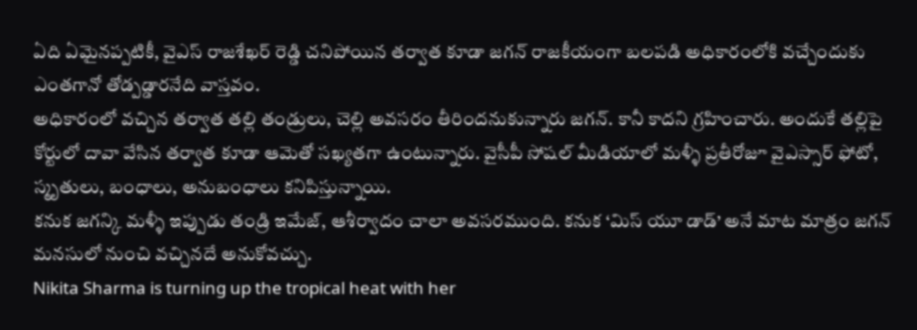ఏది ఏమైనప్పటికీ, వైఎస్ రాజశేఖర్ రెడ్డి చనిపోయిన తర్వాత కూడా జగన్ రాజకీయంగా బలపడి అధికారంలోకి వచ్చేందుకు ఎంతగానో తోడ్పడ్డారనేది వాస్తవం.
అధికారంలో వచ్చిన తర్వాత తల్లి తండ్రులు, చెల్లి అవసరం తీరిందనుకున్నారు జగన్. కానీ కాదని గ్రహించారు. అందుకే తల్లిపై కోర్టులో దావా వేసిన తర్వాత కూడా ఆమెతో సఖ్యతగా ఉంటున్నారు. వైసీపీ సోషల్ మీడియాలో మళ్ళీ ప్రతీరోజూ వైఎస్సార్ ఫోటో, స్మృతులు, బంధాలు, అనుబంధాలు కనిపిస్తున్నాయి.
కనుక జగన్కి మళ్ళీ ఇప్పుడు తండ్రి ఇమేజ్, ఆశీర్వాదం చాలా అవసరముంది. కనుక ‘మిస్ యూ డాడ్’ అనే మాట మాత్రం జగన్ మనసులో నుంచి వచ్చినదే అనుకోవచ్చు.
Nikita Sharma is turning up the tropical heat with her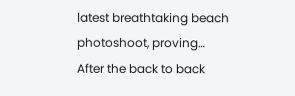latest breathtaking beach photoshoot, proving…
After the back to back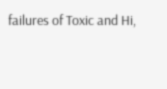failures of Toxic and Hi,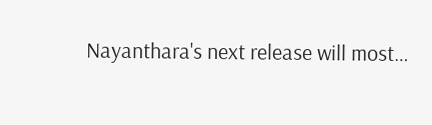Nayanthara's next release will most…